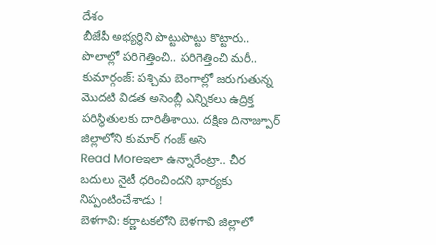దేశం
బీజేపీ అభ్యర్థిని పొట్టుపొట్టు కొట్టారు.. పొలాల్లో పరిగెత్తించి.. పరిగెత్తించి మరీ..
కుమార్గంజ్: పశ్చిమ బెంగాల్లో జరుగుతున్న మొదటి విడత అసెంబ్లీ ఎన్నికలు ఉద్రిక్త పరిస్థితులకు దారితీశాయి. దక్షిణ దినాజ్పూర్ జిల్లాలోని కుమార్ గంజ్ అసె
Read Moreఇలా ఉన్నారేంట్రా.. చీర బదులు నైటీ ధరించిందని భార్యకు నిప్పంటించేశాడు !
బెళగావి: కర్ణాటకలోని బెళగావి జిల్లాలో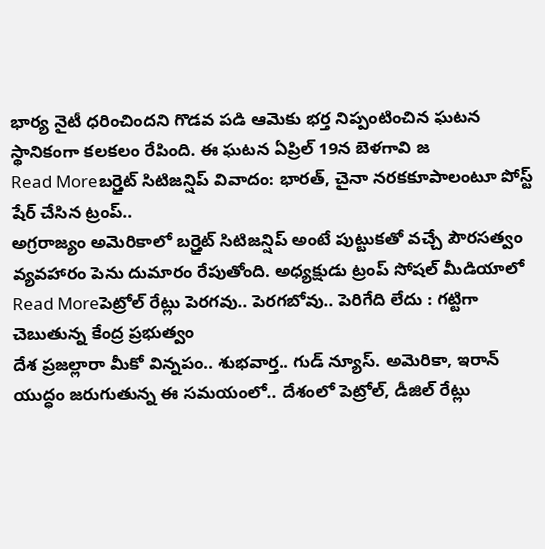భార్య నైటీ ధరించిందని గొడవ పడి ఆమెకు భర్త నిప్పంటించిన ఘటన స్థానికంగా కలకలం రేపింది. ఈ ఘటన ఏప్రిల్ 19న బెళగావి జ
Read Moreబర్త్రైట్ సిటిజన్షిప్ వివాదం: భారత్, చైనా నరకకూపాలంటూ పోస్ట్ షేర్ చేసిన ట్రంప్..
అగ్రరాజ్యం అమెరికాలో బర్త్రైట్ సిటిజన్షిప్ అంటే పుట్టుకతో వచ్చే పౌరసత్వం వ్యవహారం పెను దుమారం రేపుతోంది. అధ్యక్షుడు ట్రంప్ సోషల్ మీడియాలో
Read Moreపెట్రోల్ రేట్లు పెరగవు.. పెరగబోవు.. పెరిగేది లేదు : గట్టిగా చెబుతున్న కేంద్ర ప్రభుత్వం
దేశ ప్రజల్లారా మీకో విన్నపం.. శుభవార్త.. గుడ్ న్యూస్. అమెరికా, ఇరాన్ యుద్ధం జరుగుతున్న ఈ సమయంలో.. దేశంలో పెట్రోల్, డీజిల్ రేట్లు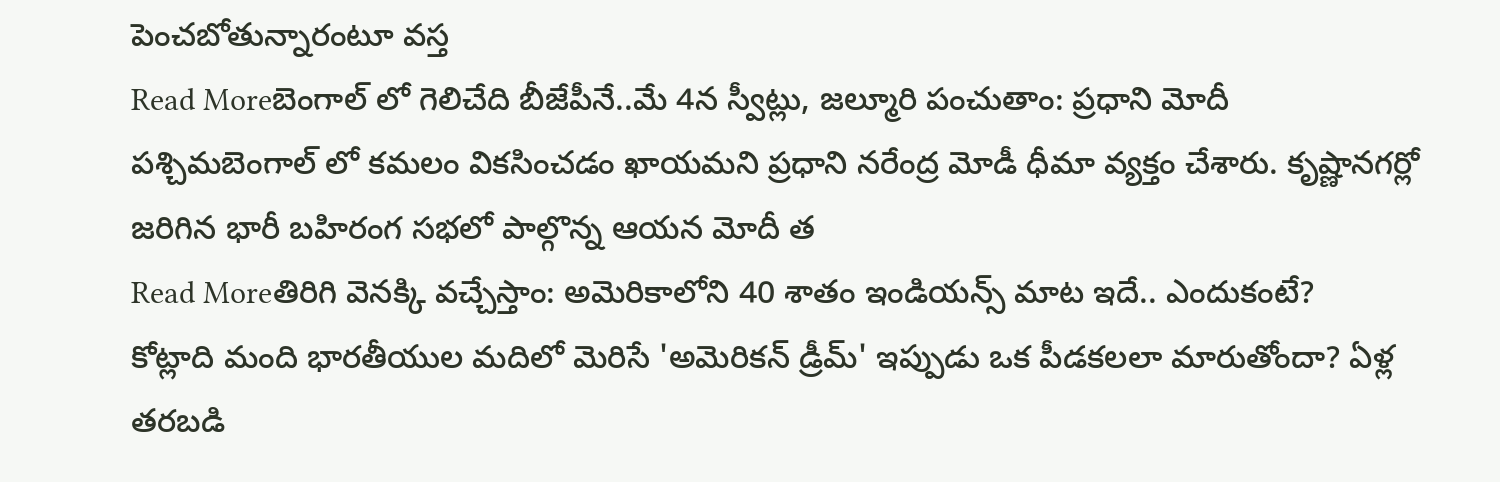పెంచబోతున్నారంటూ వస్త
Read Moreబెంగాల్ లో గెలిచేది బీజేపీనే..మే 4న స్వీట్లు, జల్మూరి పంచుతాం: ప్రధాని మోదీ
పశ్చిమబెంగాల్ లో కమలం వికసించడం ఖాయమని ప్రధాని నరేంద్ర మోడీ ధీమా వ్యక్తం చేశారు. కృష్ణానగర్లో జరిగిన భారీ బహిరంగ సభలో పాల్గొన్న ఆయన మోదీ త
Read Moreతిరిగి వెనక్కి వచ్చేస్తాం: అమెరికాలోని 40 శాతం ఇండియన్స్ మాట ఇదే.. ఎందుకంటే?
కోట్లాది మంది భారతీయుల మదిలో మెరిసే 'అమెరికన్ డ్రీమ్' ఇప్పుడు ఒక పీడకలలా మారుతోందా? ఏళ్ల తరబడి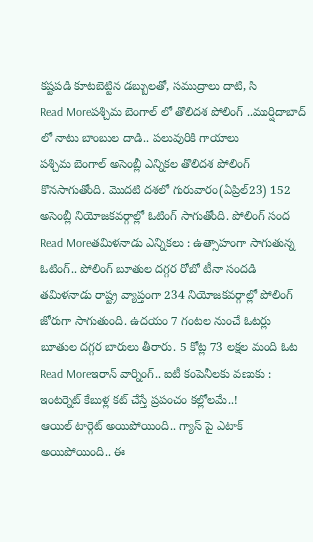కష్టపడి కూటబెట్టిన డబ్బులతో, సముద్రాలు దాటి, సి
Read Moreపశ్చిమ బెంగాల్ లో తొలిదశ పోలింగ్ ..ముర్షిదాబాద్ లో నాటు బాంబుల దాడి.. పలువురికి గాయాలు
పశ్చిమ బెంగాల్ అసెంబ్లీ ఎన్నికల తొలిదశ పోలింగ్ కొనసాగుతోంది. మొదటి దశలో గురువారం(ఏప్రిల్23) 152 అసెంబ్లీ నియోజకవర్గాల్లో ఓటింగ్ సాగుతోంది. పోలింగ్ సంద
Read Moreతమిళనాడు ఎన్నికలు : ఉత్సాహంగా సాగుతున్న ఓటింగ్.. పోలింగ్ బూతుల దగ్గర రోబో టీనా సందడి
తమిళనాడు రాష్ట్ర వ్యాప్తంగా 234 నియోజకవర్గాల్లో పోలింగ్ జోరుగా సాగుతుంది. ఉదయం 7 గంటల నుంచే ఓటర్లు బూతుల దగ్గర బారులు తీరారు. 5 కోట్ల 73 లక్షల మంది ఓట
Read Moreఇరాన్ వార్నింగ్.. ఐటీ కంపెనీలకు వణుకు : ఇంటర్నెట్ కేబుళ్ల కట్ చేస్తే ప్రపంచం కల్లోలమే..!
ఆయిల్ టార్గెట్ అయిపోయింది.. గ్యాస్ పై ఎటాక్ అయిపోయింది.. ఈ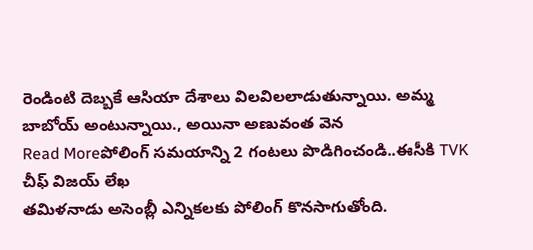రెండింటి దెబ్బకే ఆసియా దేశాలు విలవిలలాడుతున్నాయి. అమ్మ బాబోయ్ అంటున్నాయి., అయినా అణువంత వెన
Read Moreపోలింగ్ సమయాన్ని 2 గంటలు పొడిగించండి..ఈసీకి TVK చీఫ్ విజయ్ లేఖ
తమిళనాడు అసెంబ్లీ ఎన్నికలకు పోలింగ్ కొనసాగుతోంది.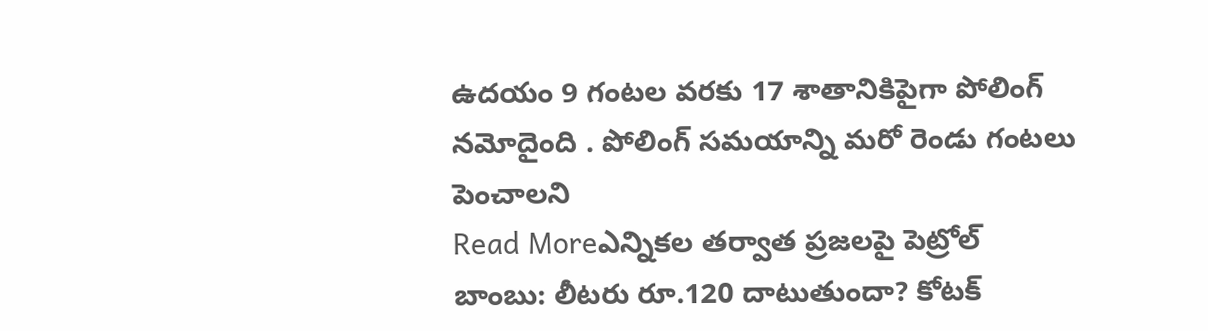ఉదయం 9 గంటల వరకు 17 శాతానికిపైగా పోలింగ్ నమోదైంది . పోలింగ్ సమయాన్ని మరో రెండు గంటలు పెంచాలని
Read Moreఎన్నికల తర్వాత ప్రజలపై పెట్రోల్ బాంబు: లీటరు రూ.120 దాటుతుందా? కోటక్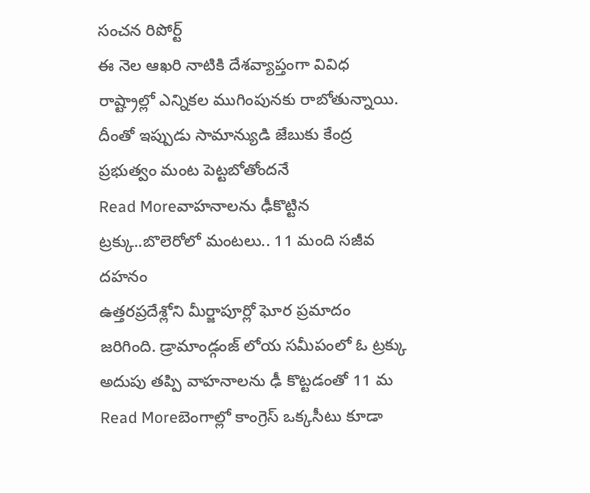సంచన రిపోర్ట్
ఈ నెల ఆఖరి నాటికి దేశవ్యాప్తంగా వివిధ రాష్ట్రాల్లో ఎన్నికల ముగింపునకు రాబోతున్నాయి. దీంతో ఇప్పుడు సామాన్యుడి జేబుకు కేంద్ర ప్రభుత్వం మంట పెట్టబోతోందనే
Read Moreవాహనాలను ఢీకొట్టిన ట్రక్కు..బొలెరోలో మంటలు.. 11 మంది సజీవ దహనం
ఉత్తరప్రదేశ్లోని మీర్జాపూర్లో ఘోర ప్రమాదం జరిగింది. డ్రామాండ్గంజ్ లోయ సమీపంలో ఓ ట్రక్కు అదుపు తప్పి వాహనాలను ఢీ కొట్టడంతో 11 మ
Read Moreబెంగాల్లో కాంగ్రెస్ ఒక్కసీటు కూడా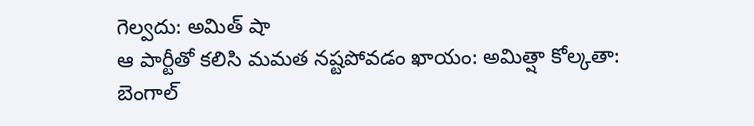గెల్వదు: అమిత్ షా
ఆ పార్టీతో కలిసి మమత నష్టపోవడం ఖాయం: అమిత్షా కోల్కతా: బెంగాల్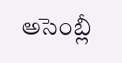అసెంబ్లీ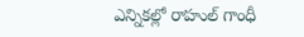ఎన్నికల్లో రాహుల్ గాంధీ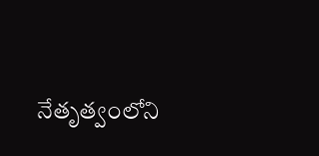నేతృత్వంలోని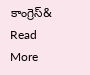కాంగ్రెస్&
Read More